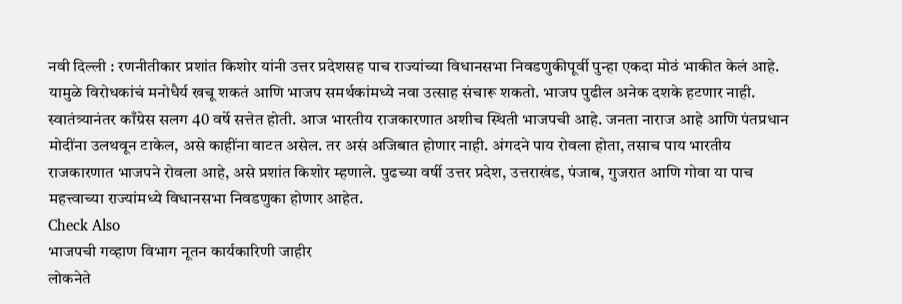नवी दिल्ली : रणनीतीकार प्रशांत किशोर यांनी उत्तर प्रदेशसह पाच राज्यांच्या विधानसभा निवडणुकीपूर्वी पुन्हा एकदा मोठं भाकीत केलं आहे. यामुळे विरोधकांचं मनोधैर्य खचू शकतं आणि भाजप समर्थकांमध्ये नवा उत्साह संचारू शकतो. भाजप पुढील अनेक दशके हटणार नाही. स्वातंत्र्यानंतर काँग्रेस सलग 40 वर्षे सत्तेत होती. आज भारतीय राजकारणात अशीच स्थिती भाजपची आहे. जनता नाराज आहे आणि पंतप्रधान मोदींना उलथवून टाकेल, असे काहींना वाटत असेल. तर असं अजिबात होणार नाही. अंगदने पाय रोवला होता, तसाच पाय भारतीय राजकारणात भाजपने रोवला आहे, असे प्रशांत किशोर म्हणाले. पुढच्या वर्षी उत्तर प्रदेश, उत्तराखंड, पंजाब, गुजरात आणि गोवा या पाच महत्त्वाच्या राज्यांमध्ये विधानसभा निवडणुका होणार आहेत.
Check Also
भाजपची गव्हाण विभाग नूतन कार्यकारिणी जाहीर
लोकनेते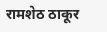रामशेठ ठाकूर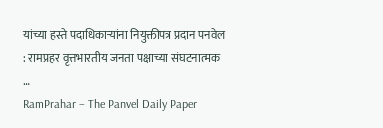यांच्या हस्ते पदाधिकाऱ्यांना नियुक्तीपत्र प्रदान पनवेल : रामप्रहर वृत्तभारतीय जनता पक्षाच्या संघटनात्मक …
RamPrahar – The Panvel Daily Paper